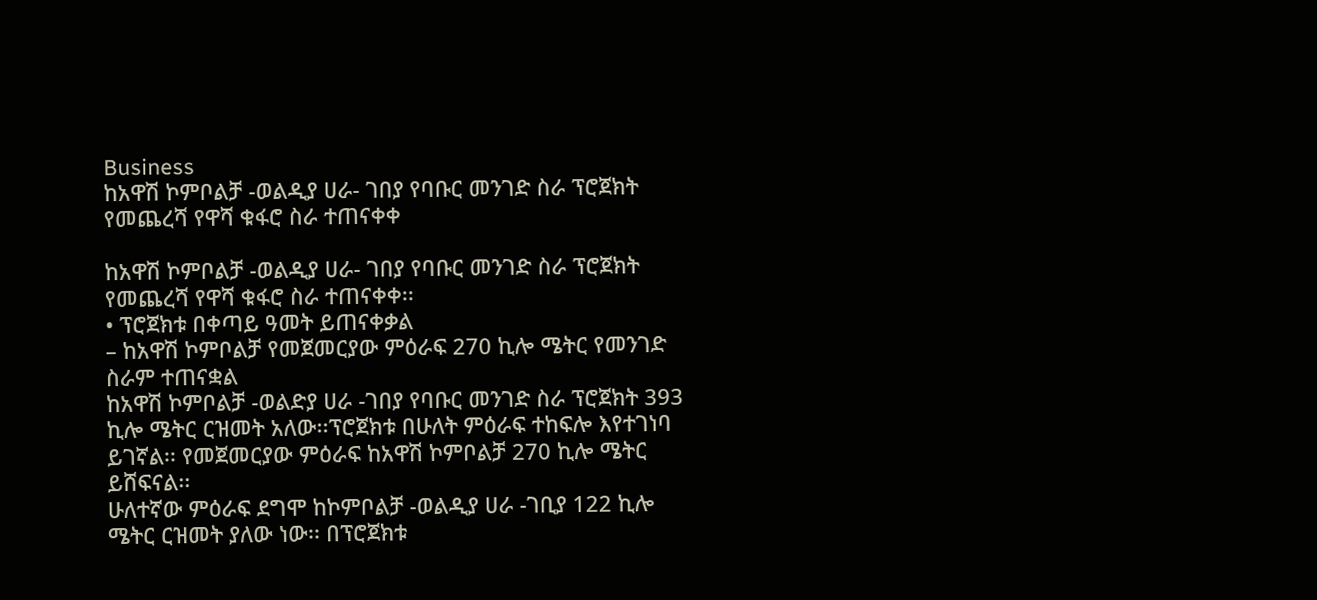Business
ከአዋሽ ኮምቦልቻ -ወልዲያ ሀራ- ገበያ የባቡር መንገድ ስራ ፕሮጀክት የመጨረሻ የዋሻ ቁፋሮ ስራ ተጠናቀቀ

ከአዋሽ ኮምቦልቻ -ወልዲያ ሀራ- ገበያ የባቡር መንገድ ስራ ፕሮጀክት የመጨረሻ የዋሻ ቁፋሮ ስራ ተጠናቀቀ፡፡
• ፕሮጀክቱ በቀጣይ ዓመት ይጠናቀቃል
– ከአዋሽ ኮምቦልቻ የመጀመርያው ምዕራፍ 270 ኪሎ ሜትር የመንገድ ስራም ተጠናቋል
ከአዋሽ ኮምቦልቻ -ወልድያ ሀራ -ገበያ የባቡር መንገድ ስራ ፕሮጀክት 393 ኪሎ ሜትር ርዝመት አለው፡፡ፕሮጀክቱ በሁለት ምዕራፍ ተከፍሎ እየተገነባ ይገኛል፡፡ የመጀመርያው ምዕራፍ ከአዋሽ ኮምቦልቻ 270 ኪሎ ሜትር ይሸፍናል፡፡
ሁለተኛው ምዕራፍ ደግሞ ከኮምቦልቻ -ወልዲያ ሀራ -ገቢያ 122 ኪሎ ሜትር ርዝመት ያለው ነው፡፡ በፕሮጀክቱ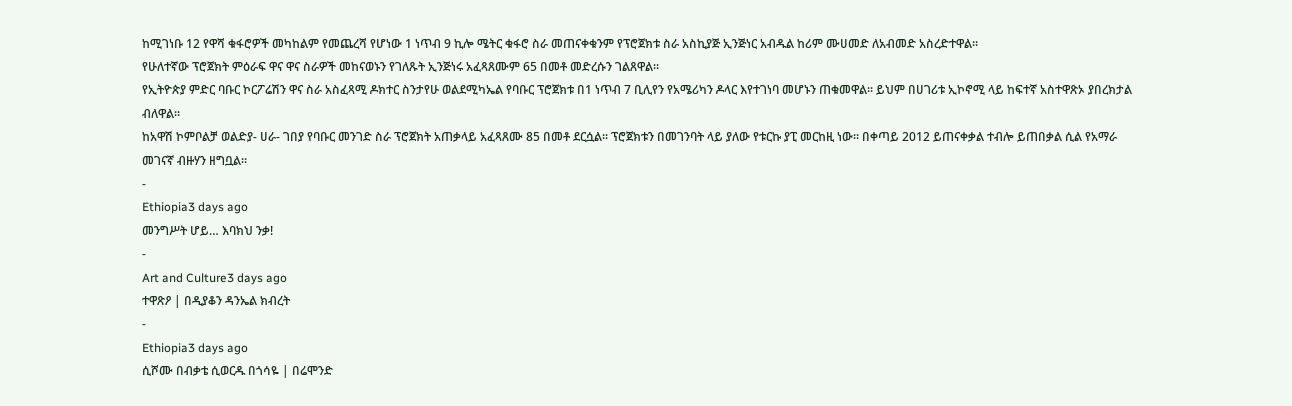ከሚገነቡ 12 የዋሻ ቁፋሮዎች መካከልም የመጨረሻ የሆነው 1 ነጥብ 9 ኪሎ ሜትር ቁፋሮ ስራ መጠናቀቁንም የፕሮጀክቱ ስራ አስኪያጅ ኢንጅነር አብዱል ከሪም ሙሀመድ ለአብመድ አስረድተዋል፡፡
የሁለተኛው ፕሮጀክት ምዕራፍ ዋና ዋና ስራዎች መከናወኑን የገለጹት ኢንጅነሩ አፈጻጸሙም 65 በመቶ መድረሱን ገልጸዋል፡፡
የኢትዮጵያ ምድር ባቡር ኮርፖሬሽን ዋና ስራ አስፈጻሚ ዶክተር ስንታየሁ ወልደሚካኤል የባቡር ፕሮጀክቱ በ1 ነጥብ 7 ቢሊየን የአሜሪካን ዶላር እየተገነባ መሆኑን ጠቁመዋል፡፡ ይህም በሀገሪቱ ኢኮኖሚ ላይ ከፍተኛ አስተዋጽኦ ያበረክታል ብለዋል፡፡
ከአዋሽ ኮምቦልቻ ወልድያ- ሀራ- ገበያ የባቡር መንገድ ስራ ፕሮጀክት አጠቃላይ አፈጻጸሙ 85 በመቶ ደርሷል፡፡ ፕሮጀክቱን በመገንባት ላይ ያለው የቱርኩ ያፒ መርከዚ ነው፡፡ በቀጣይ 2012 ይጠናቀቃል ተብሎ ይጠበቃል ሲል የአማራ መገናኛ ብዙሃን ዘግቧል፡፡
-
Ethiopia3 days ago
መንግሥት ሆይ… እባክህ ንቃ!
-
Art and Culture3 days ago
ተዋጽዖ | በዲያቆን ዳንኤል ክብረት
-
Ethiopia3 days ago
ሲሾሙ በብቃቴ ሲወርዱ በጎሳዬ | በሬሞንድ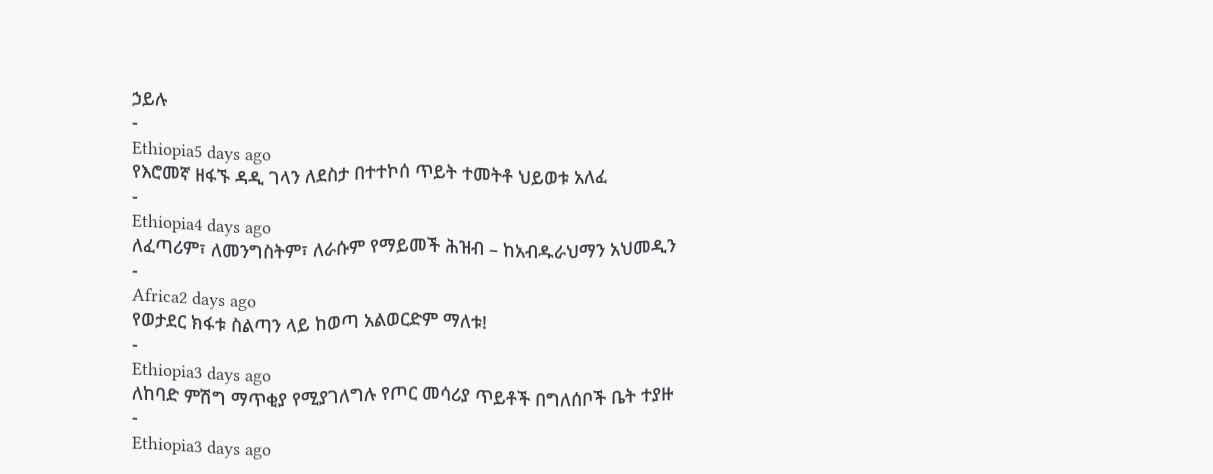ኃይሉ
-
Ethiopia5 days ago
የእሮመኛ ዘፋኙ ዳዲ ገላን ለደስታ በተተኮሰ ጥይት ተመትቶ ህይወቱ አለፈ
-
Ethiopia4 days ago
ለፈጣሪም፣ ለመንግስትም፣ ለራሱም የማይመች ሕዝብ – ከአብዱራህማን አህመዲን
-
Africa2 days ago
የወታደር ክፋቱ ስልጣን ላይ ከወጣ አልወርድም ማለቱ!
-
Ethiopia3 days ago
ለከባድ ምሽግ ማጥቂያ የሚያገለግሉ የጦር መሳሪያ ጥይቶች በግለሰቦች ቤት ተያዙ
-
Ethiopia3 days ago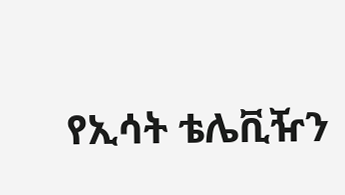የኢሳት ቴሌቪዥን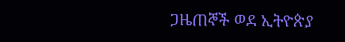ጋዜጠኞች ወደ ኢትዮጵያ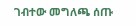ገብተው መግለጫ ሰጡ